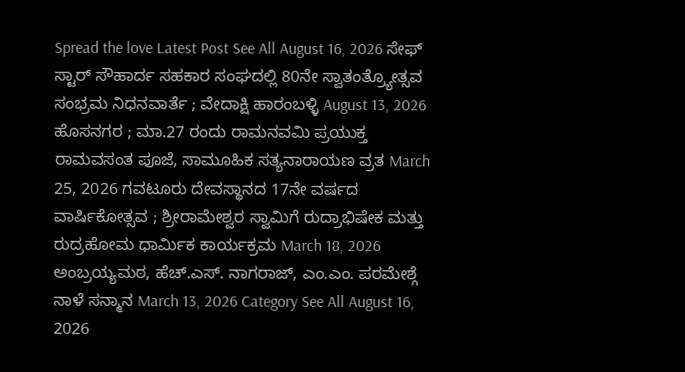Spread the love Latest Post See All August 16, 2026 ಸೇಫ್ ಸ್ಟಾರ್ ಸೌಹಾರ್ದ ಸಹಕಾರ ಸಂಘದಲ್ಲಿ 80ನೇ ಸ್ವಾತಂತ್ರ್ಯೋತ್ಸವ ಸಂಭ್ರಮ ನಿಧನವಾರ್ತೆ ; ವೇದಾಕ್ಷಿ ಹಾರಂಬಳ್ಳಿ August 13, 2026 ಹೊಸನಗರ ; ಮಾ.27 ರಂದು ರಾಮನವಮಿ ಪ್ರಯುಕ್ತ ರಾಮವಸಂತ ಪೂಜೆ, ಸಾಮೂಹಿಕ ಸತ್ಯನಾರಾಯಣ ವ್ರತ March 25, 2026 ಗವಟೂರು ದೇವಸ್ಥಾನದ 17ನೇ ವರ್ಷದ ವಾರ್ಷಿಕೋತ್ಸವ ; ಶ್ರೀರಾಮೇಶ್ವರ ಸ್ವಾಮಿಗೆ ರುದ್ರಾಭಿಷೇಕ ಮತ್ತು ರುದ್ರಹೋಮ ಧಾರ್ಮಿಕ ಕಾರ್ಯಕ್ರಮ March 18, 2026 ಅಂಬ್ರಯ್ಯಮಠ, ಹೆಚ್.ಎಸ್. ನಾಗರಾಜ್, ಎಂ.ಎಂ. ಪರಮೇಶ್ಗೆ ನಾಳೆ ಸನ್ಮಾನ March 13, 2026 Category See All August 16, 2026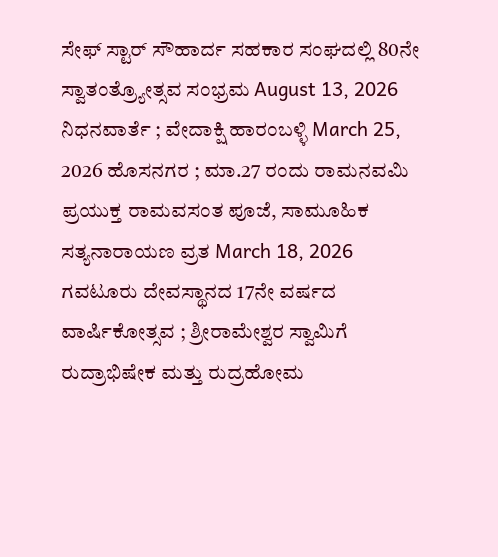ಸೇಫ್ ಸ್ಟಾರ್ ಸೌಹಾರ್ದ ಸಹಕಾರ ಸಂಘದಲ್ಲಿ 80ನೇ ಸ್ವಾತಂತ್ರ್ಯೋತ್ಸವ ಸಂಭ್ರಮ August 13, 2026 ನಿಧನವಾರ್ತೆ ; ವೇದಾಕ್ಷಿ ಹಾರಂಬಳ್ಳಿ March 25, 2026 ಹೊಸನಗರ ; ಮಾ.27 ರಂದು ರಾಮನವಮಿ ಪ್ರಯುಕ್ತ ರಾಮವಸಂತ ಪೂಜೆ, ಸಾಮೂಹಿಕ ಸತ್ಯನಾರಾಯಣ ವ್ರತ March 18, 2026 ಗವಟೂರು ದೇವಸ್ಥಾನದ 17ನೇ ವರ್ಷದ ವಾರ್ಷಿಕೋತ್ಸವ ; ಶ್ರೀರಾಮೇಶ್ವರ ಸ್ವಾಮಿಗೆ ರುದ್ರಾಭಿಷೇಕ ಮತ್ತು ರುದ್ರಹೋಮ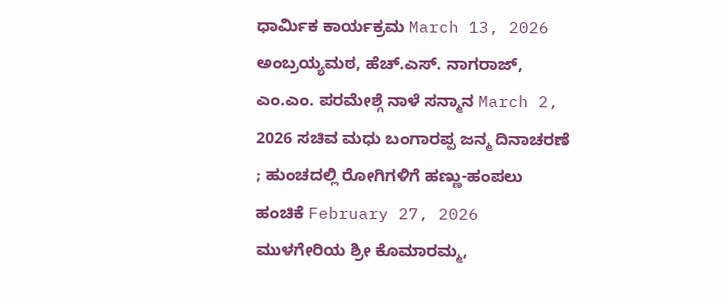ಧಾರ್ಮಿಕ ಕಾರ್ಯಕ್ರಮ March 13, 2026 ಅಂಬ್ರಯ್ಯಮಠ, ಹೆಚ್.ಎಸ್. ನಾಗರಾಜ್, ಎಂ.ಎಂ. ಪರಮೇಶ್ಗೆ ನಾಳೆ ಸನ್ಮಾನ March 2, 2026 ಸಚಿವ ಮಧು ಬಂಗಾರಪ್ಪ ಜನ್ಮ ದಿನಾಚರಣೆ ; ಹುಂಚದಲ್ಲಿ ರೋಗಿಗಳಿಗೆ ಹಣ್ಣು-ಹಂಪಲು ಹಂಚಿಕೆ February 27, 2026 ಮುಳಗೇರಿಯ ಶ್ರೀ ಕೊಮಾರಮ್ಮ,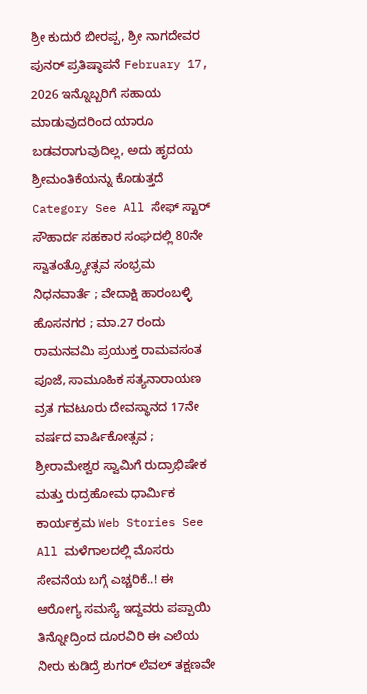ಶ್ರೀ ಕುದುರೆ ಬೀರಪ್ಪ, ಶ್ರೀ ನಾಗದೇವರ ಪುನರ್ ಪ್ರತಿಷ್ಠಾಪನೆ February 17, 2026 ಇನ್ನೊಬ್ಬರಿಗೆ ಸಹಾಯ ಮಾಡುವುದರಿಂದ ಯಾರೂ ಬಡವರಾಗುವುದಿಲ್ಲ, ಅದು ಹೃದಯ ಶ್ರೀಮಂತಿಕೆಯನ್ನು ಕೊಡುತ್ತದೆ Category See All ಸೇಫ್ ಸ್ಟಾರ್ ಸೌಹಾರ್ದ ಸಹಕಾರ ಸಂಘದಲ್ಲಿ 80ನೇ ಸ್ವಾತಂತ್ರ್ಯೋತ್ಸವ ಸಂಭ್ರಮ ನಿಧನವಾರ್ತೆ ; ವೇದಾಕ್ಷಿ ಹಾರಂಬಳ್ಳಿ ಹೊಸನಗರ ; ಮಾ.27 ರಂದು ರಾಮನವಮಿ ಪ್ರಯುಕ್ತ ರಾಮವಸಂತ ಪೂಜೆ, ಸಾಮೂಹಿಕ ಸತ್ಯನಾರಾಯಣ ವ್ರತ ಗವಟೂರು ದೇವಸ್ಥಾನದ 17ನೇ ವರ್ಷದ ವಾರ್ಷಿಕೋತ್ಸವ ; ಶ್ರೀರಾಮೇಶ್ವರ ಸ್ವಾಮಿಗೆ ರುದ್ರಾಭಿಷೇಕ ಮತ್ತು ರುದ್ರಹೋಮ ಧಾರ್ಮಿಕ ಕಾರ್ಯಕ್ರಮ Web Stories See All ಮಳೆಗಾಲದಲ್ಲಿ ಮೊಸರು ಸೇವನೆಯ ಬಗ್ಗೆ ಎಚ್ಚರಿಕೆ..! ಈ ಆರೋಗ್ಯ ಸಮಸ್ಯೆ ಇದ್ದವರು ಪಪ್ಪಾಯಿ ತಿನ್ನೋದ್ರಿಂದ ದೂರವಿರಿ ಈ ಎಲೆಯ ನೀರು ಕುಡಿದ್ರೆ ಶುಗರ್ ಲೆವಲ್ ತಕ್ಷಣವೇ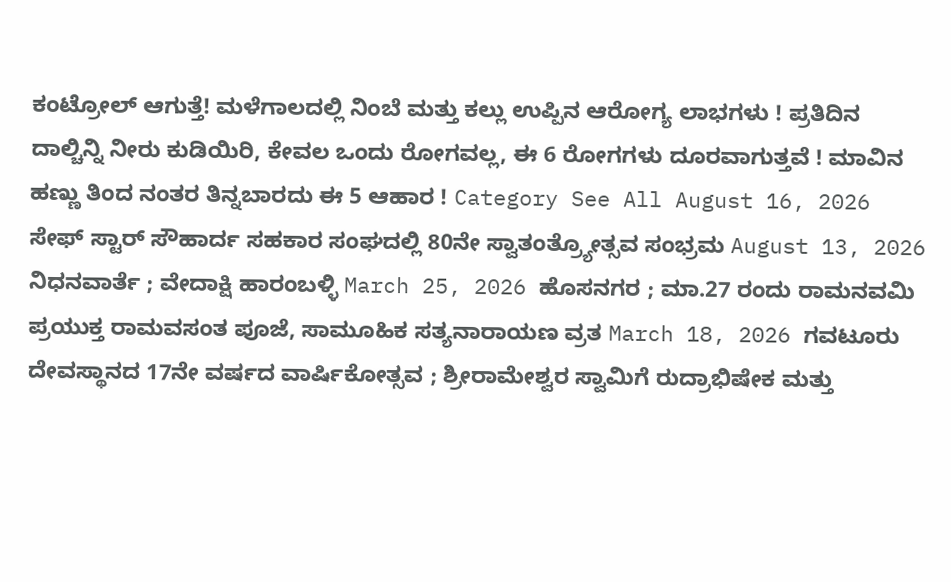ಕಂಟ್ರೋಲ್ ಆಗುತ್ತೆ! ಮಳೆಗಾಲದಲ್ಲಿ ನಿಂಬೆ ಮತ್ತು ಕಲ್ಲು ಉಪ್ಪಿನ ಆರೋಗ್ಯ ಲಾಭಗಳು ! ಪ್ರತಿದಿನ ದಾಲ್ಚಿನ್ನಿ ನೀರು ಕುಡಿಯಿರಿ, ಕೇವಲ ಒಂದು ರೋಗವಲ್ಲ, ಈ 6 ರೋಗಗಳು ದೂರವಾಗುತ್ತವೆ ! ಮಾವಿನ ಹಣ್ಣು ತಿಂದ ನಂತರ ತಿನ್ನಬಾರದು ಈ 5 ಆಹಾರ ! Category See All August 16, 2026 ಸೇಫ್ ಸ್ಟಾರ್ ಸೌಹಾರ್ದ ಸಹಕಾರ ಸಂಘದಲ್ಲಿ 80ನೇ ಸ್ವಾತಂತ್ರ್ಯೋತ್ಸವ ಸಂಭ್ರಮ August 13, 2026 ನಿಧನವಾರ್ತೆ ; ವೇದಾಕ್ಷಿ ಹಾರಂಬಳ್ಳಿ March 25, 2026 ಹೊಸನಗರ ; ಮಾ.27 ರಂದು ರಾಮನವಮಿ ಪ್ರಯುಕ್ತ ರಾಮವಸಂತ ಪೂಜೆ, ಸಾಮೂಹಿಕ ಸತ್ಯನಾರಾಯಣ ವ್ರತ March 18, 2026 ಗವಟೂರು ದೇವಸ್ಥಾನದ 17ನೇ ವರ್ಷದ ವಾರ್ಷಿಕೋತ್ಸವ ; ಶ್ರೀರಾಮೇಶ್ವರ ಸ್ವಾಮಿಗೆ ರುದ್ರಾಭಿಷೇಕ ಮತ್ತು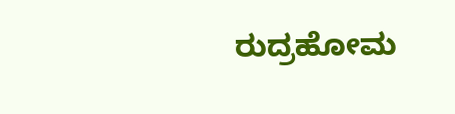ರುದ್ರಹೋಮ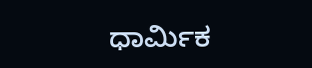ಧಾರ್ಮಿಕ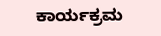ಕಾರ್ಯಕ್ರಮ